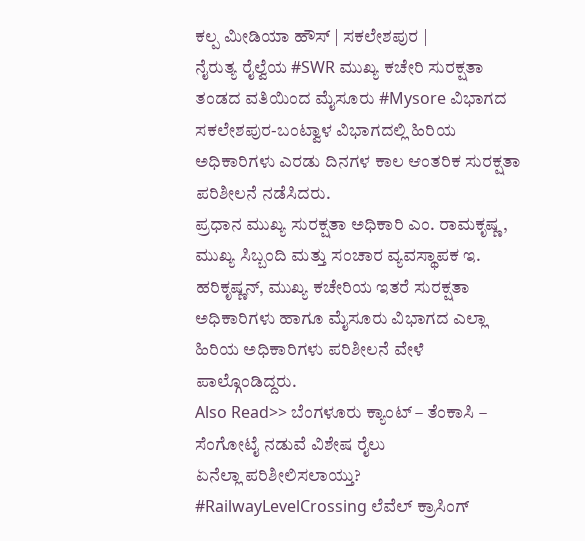ಕಲ್ಪ ಮೀಡಿಯಾ ಹೌಸ್ | ಸಕಲೇಶಪುರ |
ನೈರುತ್ಯ ರೈಲ್ವೆಯ #SWR ಮುಖ್ಯ ಕಚೇರಿ ಸುರಕ್ಷತಾ ತಂಡದ ವತಿಯಿಂದ ಮೈಸೂರು #Mysore ವಿಭಾಗದ ಸಕಲೇಶಪುರ-ಬಂಟ್ವಾಳ ವಿಭಾಗದಲ್ಲಿ ಹಿರಿಯ ಅಧಿಕಾರಿಗಳು ಎರಡು ದಿನಗಳ ಕಾಲ ಆಂತರಿಕ ಸುರಕ್ಷತಾ ಪರಿಶೀಲನೆ ನಡೆಸಿದರು.
ಪ್ರಧಾನ ಮುಖ್ಯ ಸುರಕ್ಷತಾ ಅಧಿಕಾರಿ ಎಂ. ರಾಮಕೃಷ್ಣ, ಮುಖ್ಯ ಸಿಬ್ಬಂದಿ ಮತ್ತು ಸಂಚಾರ ವ್ಯವಸ್ಥಾಪಕ ಇ. ಹರಿಕೃಷ್ಣನ್, ಮುಖ್ಯ ಕಚೇರಿಯ ಇತರೆ ಸುರಕ್ಷತಾ ಅಧಿಕಾರಿಗಳು ಹಾಗೂ ಮೈಸೂರು ವಿಭಾಗದ ಎಲ್ಲಾ ಹಿರಿಯ ಅಧಿಕಾರಿಗಳು ಪರಿಶೀಲನೆ ವೇಳೆ ಪಾಲ್ಗೊಂಡಿದ್ದರು.
Also Read>> ಬೆಂಗಳೂರು ಕ್ಯಾಂಟ್ – ತೆಂಕಾಸಿ – ಸೆಂಗೋಟೈ ನಡುವೆ ವಿಶೇಷ ರೈಲು
ಏನೆಲ್ಲಾ ಪರಿಶೀಲಿಸಲಾಯ್ತು?
#RailwayLevelCrossing ಲೆವೆಲ್ ಕ್ರಾಸಿಂಗ್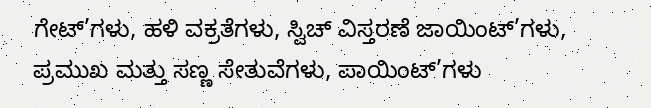ಗೇಟ್’ಗಳು, ಹಳಿ ವಕ್ರತೆಗಳು, ಸ್ವಿಚ್ ವಿಸ್ತರಣೆ ಜಾಯಿಂಟ್’ಗಳು, ಪ್ರಮುಖ ಮತ್ತು ಸಣ್ಣ ಸೇತುವೆಗಳು, ಪಾಯಿಂಟ್’ಗಳು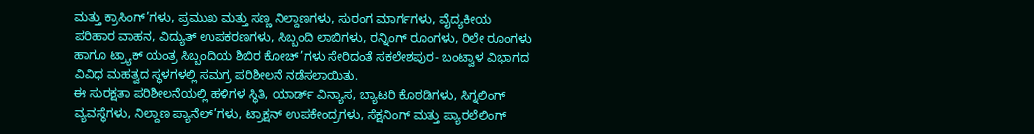ಮತ್ತು ಕ್ರಾಸಿಂಗ್’ಗಳು, ಪ್ರಮುಖ ಮತ್ತು ಸಣ್ಣ ನಿಲ್ದಾಣಗಳು, ಸುರಂಗ ಮಾರ್ಗಗಳು, ವೈದ್ಯಕೀಯ ಪರಿಹಾರ ವಾಹನ, ವಿದ್ಯುತ್ ಉಪಕರಣಗಳು, ಸಿಬ್ಬಂದಿ ಲಾಬಿಗಳು, ರನ್ನಿಂಗ್ ರೂಂಗಳು, ರಿಲೇ ರೂಂಗಳು ಹಾಗೂ ಟ್ರ್ಯಾಕ್ ಯಂತ್ರ ಸಿಬ್ಬಂದಿಯ ಶಿಬಿರ ಕೋಚ್’ಗಳು ಸೇರಿದಂತೆ ಸಕಲೇಶಪುರ- ಬಂಟ್ವಾಳ ವಿಭಾಗದ ವಿವಿಧ ಮಹತ್ವದ ಸ್ಥಳಗಳಲ್ಲಿ ಸಮಗ್ರ ಪರಿಶೀಲನೆ ನಡೆಸಲಾಯಿತು.
ಈ ಸುರಕ್ಷತಾ ಪರಿಶೀಲನೆಯಲ್ಲಿ ಹಳಿಗಳ ಸ್ಥಿತಿ, ಯಾರ್ಡ್ ವಿನ್ಯಾಸ, ಬ್ಯಾಟರಿ ಕೊಠಡಿಗಳು, ಸಿಗ್ನಲಿಂಗ್ ವ್ಯವಸ್ಥೆಗಳು, ನಿಲ್ದಾಣ ಪ್ಯಾನೆಲ್’ಗಳು, ಟ್ರಾಕ್ಷನ್ ಉಪಕೇಂದ್ರಗಳು, ಸೆಕ್ಷನಿಂಗ್ ಮತ್ತು ಪ್ಯಾರಲೆಲಿಂಗ್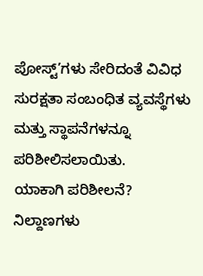ಪೋಸ್ಟ್’ಗಳು ಸೇರಿದಂತೆ ವಿವಿಧ ಸುರಕ್ಷತಾ ಸಂಬಂಧಿತ ವ್ಯವಸ್ಥೆಗಳು ಮತ್ತು ಸ್ಥಾಪನೆಗಳನ್ನೂ ಪರಿಶೀಲಿಸಲಾಯಿತು.
ಯಾಕಾಗಿ ಪರಿಶೀಲನೆ?
ನಿಲ್ದಾಣಗಳು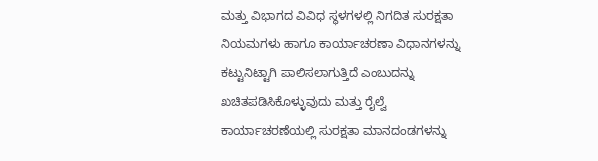ಮತ್ತು ವಿಭಾಗದ ವಿವಿಧ ಸ್ಥಳಗಳಲ್ಲಿ ನಿಗದಿತ ಸುರಕ್ಷತಾ ನಿಯಮಗಳು ಹಾಗೂ ಕಾರ್ಯಾಚರಣಾ ವಿಧಾನಗಳನ್ನು ಕಟ್ಟುನಿಟ್ಟಾಗಿ ಪಾಲಿಸಲಾಗುತ್ತಿದೆ ಎಂಬುದನ್ನು ಖಚಿತಪಡಿಸಿಕೊಳ್ಳುವುದು ಮತ್ತು ರೈಲ್ವೆ ಕಾರ್ಯಾಚರಣೆಯಲ್ಲಿ ಸುರಕ್ಷತಾ ಮಾನದಂಡಗಳನ್ನು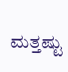ಮತ್ತಷ್ಟು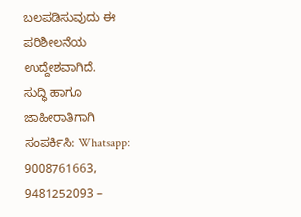ಬಲಪಡಿಸುವುದು ಈ ಪರಿಶೀಲನೆಯ ಉದ್ದೇಶವಾಗಿದೆ.
ಸುದ್ಧಿ ಹಾಗೂ ಜಾಹೀರಾತಿಗಾಗಿ ಸಂಪರ್ಕಿಸಿ: Whatsapp: 9008761663, 9481252093 –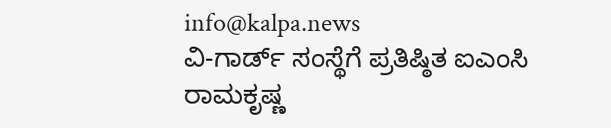info@kalpa.news
ವಿ-ಗಾರ್ಡ್ ಸಂಸ್ಥೆಗೆ ಪ್ರತಿಷ್ಠಿತ ಐಎಂಸಿ ರಾಮಕೃಷ್ಣ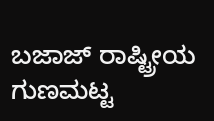ಬಜಾಜ್ ರಾಷ್ಟ್ರೀಯ ಗುಣಮಟ್ಟ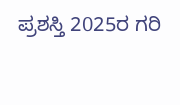ಪ್ರಶಸ್ತಿ 2025ರ ಗರಿ